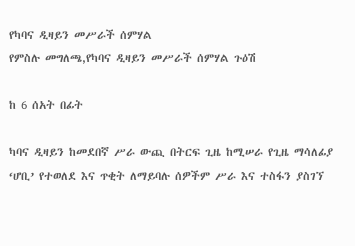የካባና ዲዛይን መሥራች ሰምሃል
የምስሉ መግለጫ,የካባና ዲዛይን መሥራች ሰምሃል ጉዕሽ

ከ 6 ሰአት በፊት

ካባና ዲዛይን ከመደበኛ ሥራ ውጪ በትርፍ ጊዜ ከሚሠራ የጊዜ ማሳለፊያ ‘ሆቢ’ የተወለደ እና ጥቂት ለማይባሉ ሰዎችም ሥራ እና ተስፋን ያስገኘ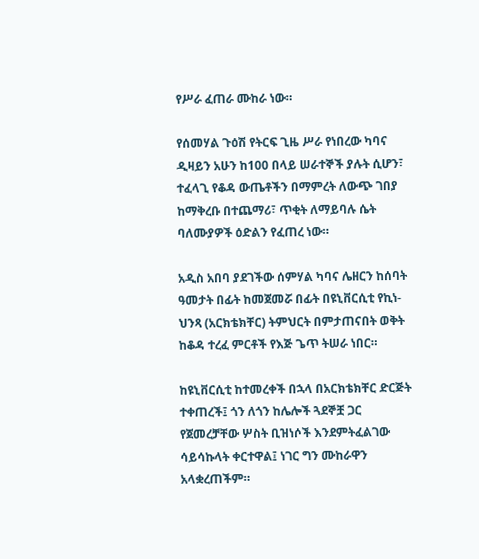የሥራ ፈጠራ ሙከራ ነው።

የሰመሃል ጉዕሽ የትርፍ ጊዜ ሥራ የነበረው ካባና ዲዛይን አሁን ከ100 በላይ ሠራተኞች ያሉት ሲሆን፣ ተፈላጊ የቆዳ ውጤቶችን በማምረት ለውጭ ገበያ ከማቅረቡ በተጨማሪ፣ ጥቂት ለማይባሉ ሴት ባለሙያዎች ዕድልን የፈጠረ ነው።

አዲስ አበባ ያደገችው ሰምሃል ካባና ሌዘርን ከሰባት ዓመታት በፊት ከመጀመሯ በፊት በዩኒቨርሲቲ የኪነ-ህንጻ (አርክቴክቸር) ትምህርት በምታጠናበት ወቅት ከቆዳ ተረፈ ምርቶች የእጅ ጌጥ ትሠራ ነበር።

ከዩኒቨርሲቲ ከተመረቀች በኋላ በአርክቴክቸር ድርጅት ተቀጠረች፤ ጎን ለጎን ከሌሎች ጓደኞቿ ጋር የጀመረቻቸው ሦስት ቢዝነሶች እንደምትፈልገው ሳይሳኩላት ቀርተዋል፤ ነገር ግን ሙከራዋን አላቋረጠችም።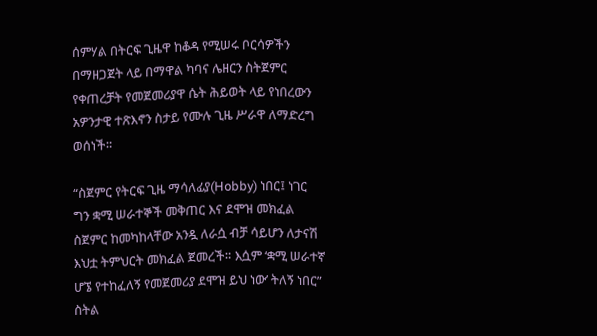ሰምሃል በትርፍ ጊዜዋ ከቆዳ የሚሠሩ ቦርሳዎችን በማዘጋጀት ላይ በማዋል ካባና ሌዘርን ስትጀምር የቀጠረቻት የመጀመሪያዋ ሴት ሕይወት ላይ የነበረውን አዎንታዊ ተጽእኖን ስታይ የሙሉ ጊዜ ሥራዋ ለማድረግ ወሰነች።

“ስጀምር የትርፍ ጊዜ ማሳለፊያ(Hobby) ነበር፤ ነገር ግን ቋሚ ሠራተኞች መቅጠር እና ደሞዝ መክፈል ስጀምር ከመካከላቸው አንዷ ለራሷ ብቻ ሳይሆን ለታናሽ እህቷ ትምህርት መክፈል ጀመረች። እሷም ‘ቋሚ ሠራተኛ ሆኜ የተከፈለኝ የመጀመሪያ ደሞዝ ይህ ነው’ ትለኝ ነበር” ስትል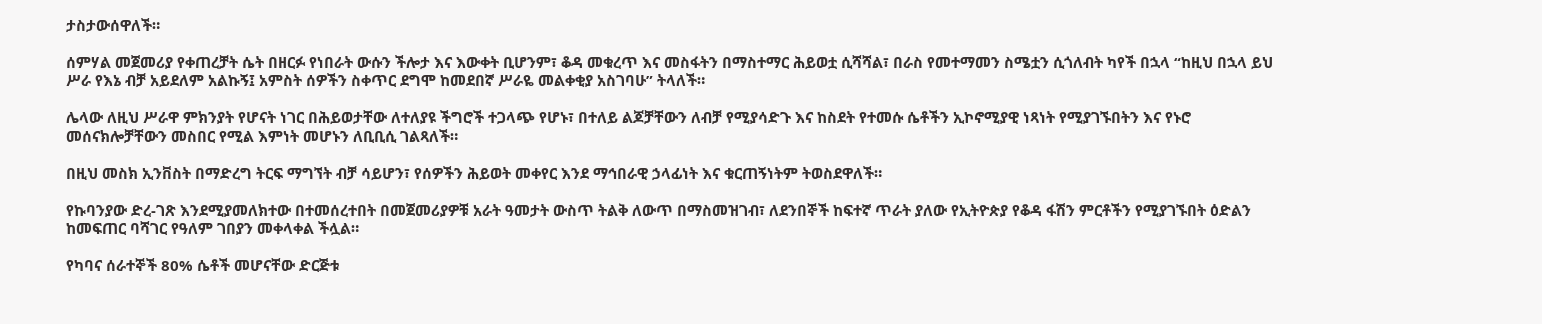ታስታውሰዋለች።

ሰምሃል መጀመሪያ የቀጠረቻት ሴት በዘርፉ የነበራት ውሱን ችሎታ እና እውቀት ቢሆንም፣ ቆዳ መቁረጥ እና መስፋትን በማስተማር ሕይወቷ ሲሻሻል፣ በራስ የመተማመን ስሜቷን ሲጎለብት ካየች በኋላ “ከዚህ በኋላ ይህ ሥራ የእኔ ብቻ አይደለም አልኩኝ፤ አምስት ሰዎችን ስቀጥር ደግሞ ከመደበኛ ሥራዬ መልቀቂያ አስገባሁ” ትላለች።

ሌላው ለዚህ ሥራዋ ምክንያት የሆናት ነገር በሕይወታቸው ለተለያዩ ችግሮች ተጋላጭ የሆኑ፣ በተለይ ልጆቻቸውን ለብቻ የሚያሳድጉ እና ከስደት የተመሱ ሴቶችን ኢኮኖሚያዊ ነጻነት የሚያገኙበትን እና የኑሮ መሰናክሎቻቸውን መስበር የሚል እምነት መሆኑን ለቢቢሲ ገልጻለች።

በዚህ መስክ ኢንቨስት በማድረግ ትርፍ ማግኘት ብቻ ሳይሆን፣ የሰዎችን ሕይወት መቀየር እንደ ማኅበራዊ ኃላፊነት እና ቁርጠኝነትም ትወስደዋለች።

የኩባንያው ድረ-ገጽ እንደሚያመለክተው በተመሰረተበት በመጀመሪያዎቹ አራት ዓመታት ውስጥ ትልቅ ለውጥ በማስመዝገብ፣ ለደንበኞች ከፍተኛ ጥራት ያለው የኢትዮጵያ የቆዳ ፋሽን ምርቶችን የሚያገኙበት ዕድልን ከመፍጠር ባሻገር የዓለም ገበያን መቀላቀል ችሏል።

የካባና ሰራተኞች 80% ሴቶች መሆናቸው ድርጅቱ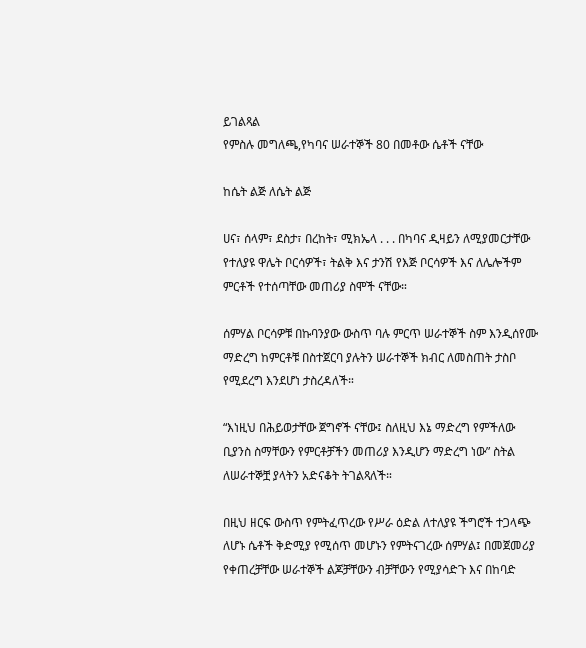ይገልጻል
የምስሉ መግለጫ,የካባና ሠራተኞች 80 በመቶው ሴቶች ናቸው

ከሴት ልጅ ለሴት ልጅ

ሀና፣ ሰላም፣ ደስታ፣ በረከት፣ ሚክኤላ . . . በካባና ዲዛይን ለሚያመርታቸው የተለያዩ ዋሌት ቦርሳዎች፣ ትልቅ እና ታንሽ የእጅ ቦርሳዎች እና ለሌሎችም ምርቶች የተሰጣቸው መጠሪያ ስሞች ናቸው።

ሰምሃል ቦርሳዎቹ በኩባንያው ውስጥ ባሉ ምርጥ ሠራተኞች ስም እንዲሰየሙ ማድረግ ከምርቶቹ በስተጀርባ ያሉትን ሠራተኞች ክብር ለመስጠት ታስቦ የሚደረግ እንደሆነ ታስረዳለች።

“እነዚህ በሕይወታቸው ጀግኖች ናቸው፤ ስለዚህ እኔ ማድረግ የምችለው ቢያንስ ስማቸውን የምርቶቻችን መጠሪያ እንዲሆን ማድረግ ነው” ስትል ለሠራተኞቿ ያላትን አድናቆት ትገልጻለች።

በዚህ ዘርፍ ውስጥ የምትፈጥረው የሥራ ዕድል ለተለያዩ ችግሮች ተጋላጭ ለሆኑ ሴቶች ቅድሚያ የሚሰጥ መሆኑን የምትናገረው ሰምሃል፤ በመጀመሪያ የቀጠረቻቸው ሠራተኞች ልጆቻቸውን ብቻቸውን የሚያሳድጉ እና በከባድ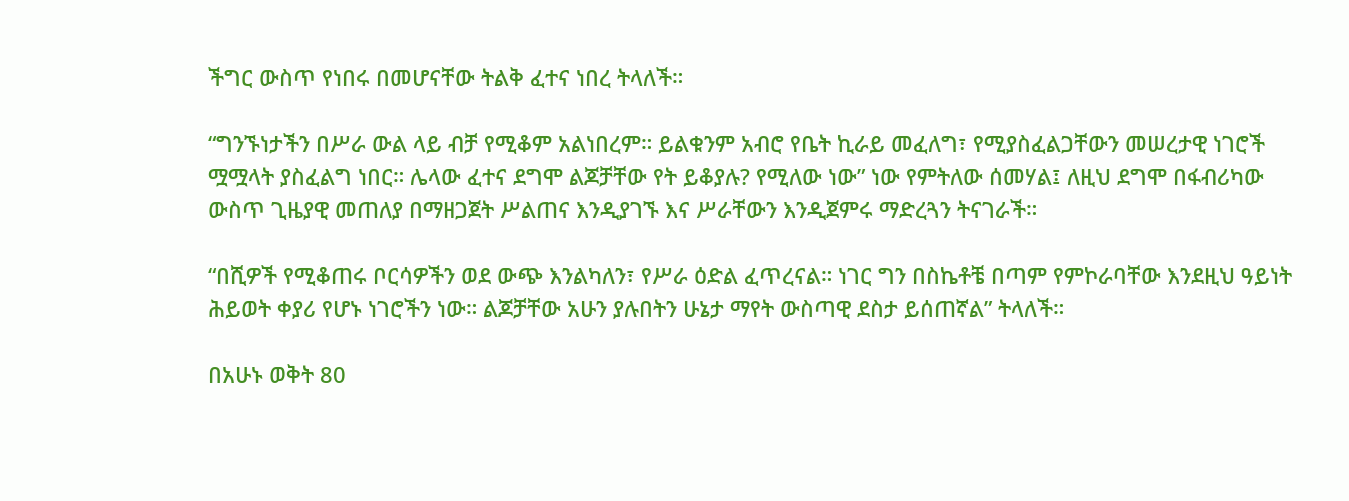ችግር ውስጥ የነበሩ በመሆናቸው ትልቅ ፈተና ነበረ ትላለች።

“ግንኙነታችን በሥራ ውል ላይ ብቻ የሚቆም አልነበረም። ይልቁንም አብሮ የቤት ኪራይ መፈለግ፣ የሚያስፈልጋቸውን መሠረታዊ ነገሮች ሟሟላት ያስፈልግ ነበር። ሌላው ፈተና ደግሞ ልጆቻቸው የት ይቆያሉ? የሚለው ነው” ነው የምትለው ሰመሃል፤ ለዚህ ደግሞ በፋብሪካው ውስጥ ጊዜያዊ መጠለያ በማዘጋጀት ሥልጠና እንዲያገኙ እና ሥራቸውን እንዲጀምሩ ማድረጓን ትናገራች።

“በሺዎች የሚቆጠሩ ቦርሳዎችን ወደ ውጭ እንልካለን፣ የሥራ ዕድል ፈጥረናል። ነገር ግን በስኬቶቼ በጣም የምኮራባቸው እንደዚህ ዓይነት ሕይወት ቀያሪ የሆኑ ነገሮችን ነው። ልጆቻቸው አሁን ያሉበትን ሁኔታ ማየት ውስጣዊ ደስታ ይሰጠኛል” ትላለች።

በአሁኑ ወቅት 80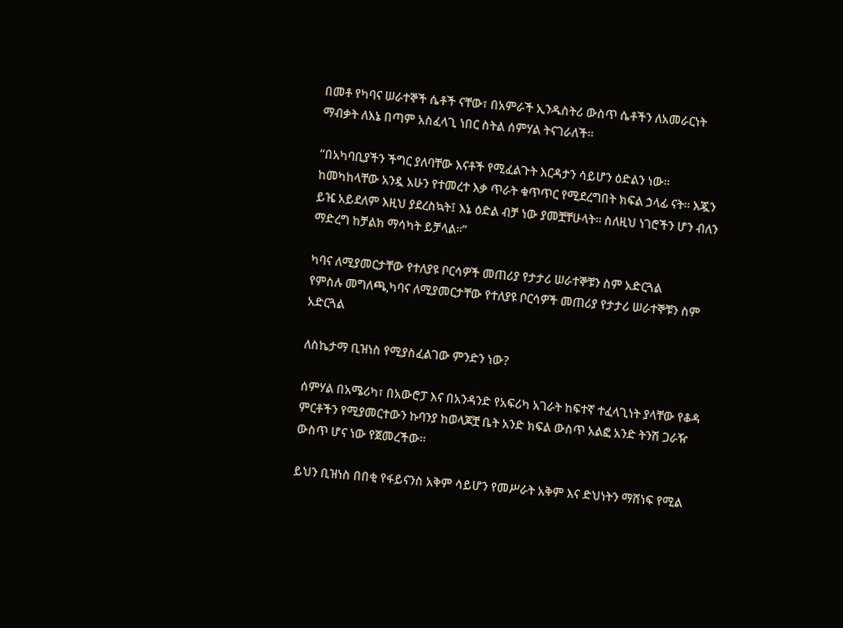በመቶ የካባና ሠራተኞች ሴቶች ናቸው፣ በአምራች ኢንዱስትሪ ውስጥ ሴቶችን ለአመራርነት ማብቃት ለእኔ በጣም አስፈላጊ ነበር ስትል ሰምሃል ትናገራለች።

“በአካባቢያችን ችግር ያለባቸው እናቶች የሚፈልጉት እርዳታን ሳይሆን ዕድልን ነው። ከመካከላቸው አንዷ አሁን የተመረተ እቃ ጥራት ቁጥጥር የሚደረግበት ክፍል ኃላፊ ናት። እጇን ይዤ አይደለም እዚህ ያደረስኳት፤ እኔ ዕድል ብቻ ነው ያመቿቸሁላት። ስለዚህ ነገሮችን ሆን ብለን ማድረግ ከቻልክ ማሳካት ይቻላል።”

ካባና ለሚያመርታቸው የተለያዩ ቦርሳዎች መጠሪያ የታታሪ ሠራተኞቹን ስም አድርጓል
የምስሉ መግለጫ,ካባና ለሚያመርታቸው የተለያዩ ቦርሳዎች መጠሪያ የታታሪ ሠራተኞቹን ስም አድርጓል

ለስኬታማ ቢዝነስ የሚያስፈልገው ምንድን ነው?

ሰምሃል በአሜሪካ፣ በአውሮፓ እና በአንዳንድ የአፍሪካ አገራት ከፍተኛ ተፈላጊነት ያላቸው የቆዳ ምርቶችን የሚያመርተውን ኩባንያ ከወላጆቿ ቤት አንድ ክፍል ውስጥ አልፎ አንድ ትንሽ ጋራዥ ውስጥ ሆና ነው የጀመረችው።

ይህን ቢዝነስ በበቂ የፋይናንስ አቅም ሳይሆን የመሥራት አቅም እና ድህነትን ማሸነፍ የሚል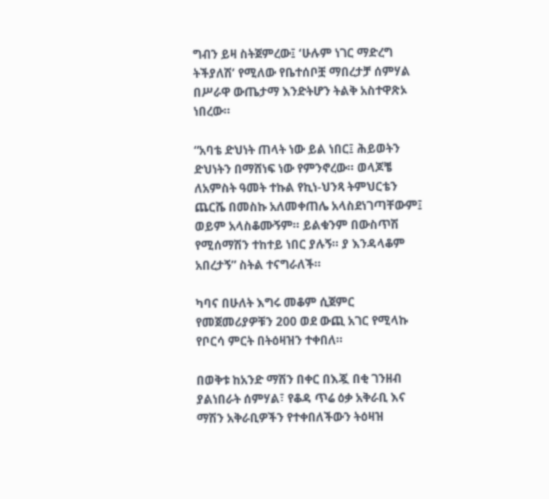ግብን ይዛ ስትጀምረው፤ ‘ሁሉም ነገር ማድረግ ትችያለሽ’ የሚለው የቤተሰቦቿ ማበረታቻ ሰምሃል በሥራዋ ውጤታማ እንድትሆን ትልቅ አስተዋጽኦ ነበረው።

“አባቴ ድህነት ጠላት ነው ይል ነበር፤ ሕይወትን ድህነትን በማሸነፍ ነው የምንኖረው። ወላጆቼ ለአምስት ዓመት ተኩል የኪነ-ህንጻ ትምህርቴን ጨርሼ በመስኩ አለመቀጠሌ አላስደነገጣቸውም፤ ወይም አላስቆሙኝም። ይልቁንም በውስጥሽ የሚሰማሽን ተከተይ ነበር ያሉኝ። ያ እንዳላቆም አበረታኝ” ስትል ተናግራለች።

ካባና በሁለት እግሩ መቆም ሲጀምር የመጀመሪያዎቹን 200 ወደ ውጪ አገር የሚላኩ የቦርሳ ምርት በትዕዛዝን ተቀበለ።

በወቅቱ ከአንድ ማሽን በቀር በእጇ በቂ ገንዘብ ያልነበራት ሰምሃል፣ የቆዳ ጥሬ ዕቃ አቅራቢ እና ማሽን አቅራቢዎችን የተቀበለችውን ትዕዛዝ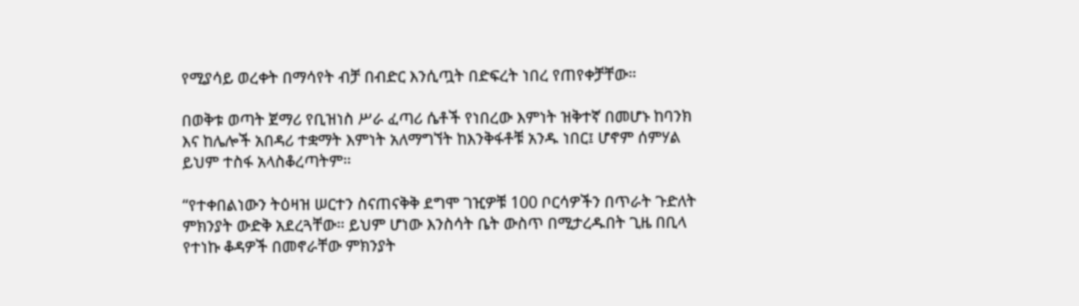የሚያሳይ ወረቀት በማሳየት ብቻ በብድር እንሲጧት በድፍረት ነበረ የጠየቀቻቸው።

በወቅቱ ወጣት ጀማሪ የቢዝነስ ሥራ ፈጣሪ ሴቶች የነበረው እምነት ዝቅተኛ በመሆኑ ከባንክ እና ከሌሎች አበዳሪ ተቋማት እምነት አለማግኘት ከእንቅፋቶቹ አንዱ ነበር፤ ሆኖም ሰምሃል ይህም ተስፋ አላስቆረጣትም።

“የተቀበልነውን ትዕዛዝ ሠርተን ስናጠናቅቅ ደግሞ ገዢዎቹ 100 ቦርሳዎችን በጥራት ጉድለት ምክንያት ውድቅ አደረጓቸው። ይህም ሆነው እንስሳት ቤት ውስጥ በሚታረዱበት ጊዜ በቢላ የተነኩ ቆዳዎች በመኖራቸው ምክንያት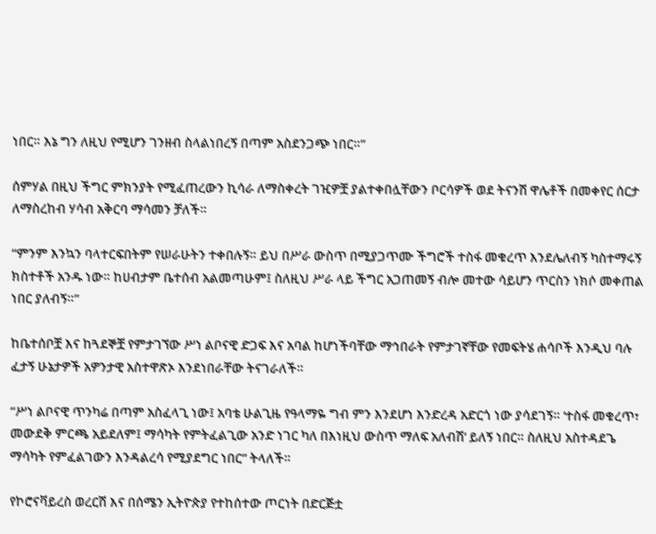ነበር። እኔ ግን ለዚህ የሚሆን ገንዘብ ስላልነበረኝ በጣም አስደንጋጭ ነበር።”

ሰምሃል በዚህ ችግር ምክንያት የሚፈጠረውን ኪሳራ ለማስቀረት ገዢዎቿ ያልተቀበሏቸውን ቦርሳዎች ወደ ትናንሽ ዋሌቶች በመቀየር ሰርታ ለማስረከብ ሃሳብ አቅርባ ማሳመን ቻለች።

“ምንም እንኳን ባላተርፍበትም የሠራሁትን ተቀበሉኝ። ይህ በሥራ ውስጥ በሚያጋጥሙ ችግሮች ተስፋ መቁረጥ እንደሌለብኝ ካስተማሩኝ ክስተቶች አንዱ ነው። ከሀብታም ቤተሰብ አልመጣሁም፤ ስለዚህ ሥራ ላይ ችግር አጋጠመኝ ብሎ መተው ሳይሆን ጥርስን ነክሶ መቀጠል ነበር ያለብኝ።”

ከቤተሰቦቿ እና ከጓደኞቿ የምታገኘው ሥነ ልቦናዊ ድጋፍ እና አባል ከሆነችባቸው ማኅበራት የምታገኛቸው የመፍትሄ ሐሳቦች እንዲህ ባሉ ፈታኝ ሁኔታዎች አዎንታዊ አስተዋጽኦ እንደነበራቸው ትናገራለች።

“ሥነ ልቦናዊ ጥንካሬ በጣም አስፈላጊ ነው፤ አባቴ ሁልጊዜ የዓላማዬ ግብ ምን እንደሆነ እንድረዳ አድርጎ ነው ያሳደገኝ። ‘ተስፋ መቁረጥ፣ መውደቅ ምርጫ አይደለም፤ ማሳካት የምትፈልጊው አንድ ነገር ካለ በእነዚህ ውስጥ ማለፍ አለብሽ’ ይለኝ ነበር። ስለዚህ አስተዳደጌ ማሳካት የምፈልገውን እንዳልረሳ የሚያደግር ነበር” ትላለች።

የኮሮናቫይረስ ወረርሽ እና በሰሜን ኢትዮጵያ የተከሰተው ጦርነት በድርጅቷ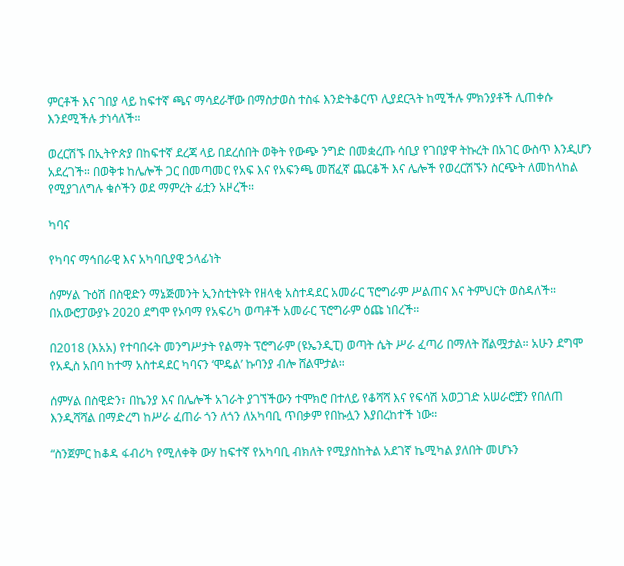ምርቶች እና ገበያ ላይ ከፍተኛ ጫና ማሳደራቸው በማስታወስ ተስፋ እንድትቆርጥ ሊያደርጓት ከሚችሉ ምክንያቶች ሊጠቀሱ እንደሚችሉ ታነሳለች።

ወረርሽኙ በኢትዮጵያ በከፍተኛ ደረጃ ላይ በደረሰበት ወቅት የውጭ ንግድ በመቋረጡ ሳቢያ የገበያዋ ትኩረት በአገር ውስጥ እንዲሆን አደረገች። በወቅቱ ከሌሎች ጋር በመጣመር የአፍ እና የአፍንጫ መሸፈኛ ጨርቆች እና ሌሎች የወረርሽኙን ስርጭት ለመከላከል የሚያገለግሉ ቁሶችን ወደ ማምረት ፊቷን አዞረች።

ካባና

የካባና ማኅበራዊ እና አካባቢያዊ ኃላፊነት

ሰምሃል ጉዕሽ በስዊድን ማኔጅመንት ኢንስቲትዩት የዘላቂ አስተዳደር አመራር ፕሮግራም ሥልጠና እና ትምህርት ወስዳለች። በአውሮፓውያኑ 2020 ደግሞ የኦባማ የአፍሪካ ወጣቶች አመራር ፕሮግራም ዕጩ ነበረች።

በ2018 (እአአ) የተባበሩት መንግሥታት የልማት ፕሮግራም (ዩኤንዲፒ) ወጣት ሴት ሥራ ፈጣሪ በማለት ሸልሟታል። አሁን ደግሞ የአዲስ አበባ ከተማ አስተዳደር ካባናን ‘ሞዴል’ ኩባንያ ብሎ ሸልሞታል።

ሰምሃል በስዊድን፣ በኬንያ እና በሌሎች አገራት ያገኘችውን ተሞክሮ በተለይ የቆሻሻ እና የፍሳሽ አወጋገድ አሠራሮቿን የበለጠ እንዲሻሻል በማድረግ ከሥራ ፈጠራ ጎን ለጎን ለአካባቢ ጥበቃም የበኩሏን እያበረከተች ነው።

“ስንጀምር ከቆዳ ፋብሪካ የሚለቀቅ ውሃ ከፍተኛ የአካባቢ ብክለት የሚያስከትል አደገኛ ኬሚካል ያለበት መሆኑን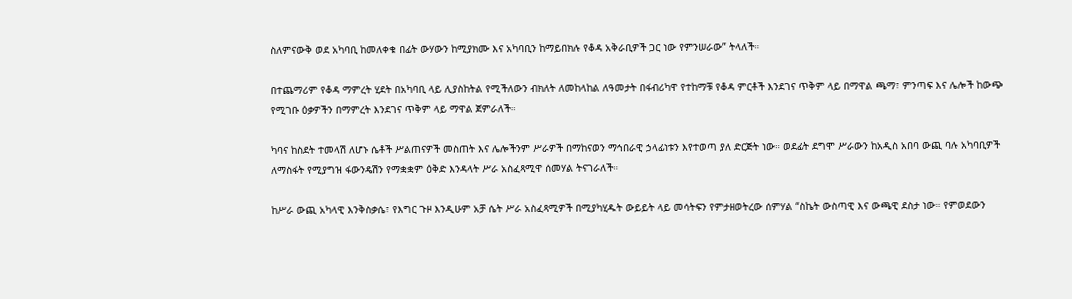ስለምናውቅ ወደ አካባቢ ከመለቀቁ በፊት ውሃውን ከሚያክሙ እና አካባቢን ከማይበክሉ የቆዳ አቅራቢዎች ጋር ነው የምንሠራው” ትላለች።

በተጨማሪም የቆዳ ማምረት ሂደት በአካባቢ ላይ ሊያስከትል የሚችለውን ብክለት ለመከላከል ለዓመታት በፋብሪካዋ የተከማቹ የቆዳ ምርቶች እንደገና ጥቅም ላይ በማዋል ጫማ፣ ምንጣፍ እና ሌሎች ከውጭ የሚገቡ ዕቃዎችን በማምረት እንደገና ጥቅም ላይ ማዋል ጀምራለች።

ካባና ከስደት ተመላሽ ለሆኑ ሴቶች ሥልጠናዎች መስጠት እና ሌሎችንም ሥራዎች በማከናወን ማኅበራዊ ኃላፊነቱን እየተወጣ ያለ ድርጅት ነው። ወደፊት ደግሞ ሥራውን ከአዲስ አበባ ውጪ ባሉ አካባቢዎች ለማስፋት የሚያግዝ ፋውንዴሽን የማቋቋም ዕቅድ እንዳላት ሥራ አስፈጻሚዋ ሰመሃል ትናገራለች።

ከሥራ ውጪ አካላዊ እንቅስቃሴ፣ የእግር ጉዞ እንዲሁም አቻ ሴት ሥራ አስፈጻሚዎች በሚያካሂዱት ውይይት ላይ መሳትፍን የምታዘወትረው ሰምሃል “ስኬት ውስጣዊ እና ውጫዊ ደስታ ነው። የምወደውን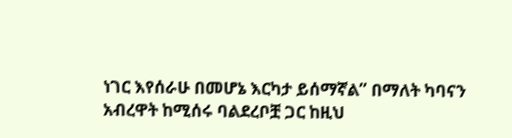ነገር እየሰራሁ በመሆኔ እርካታ ይሰማኛል” በማለት ካባናን አብረዋት ከሚሰሩ ባልደረቦቿ ጋር ከዚህ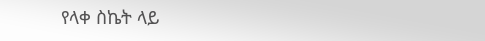የላቀ ስኬት ላይ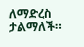ለማድረስ ታልማለች።